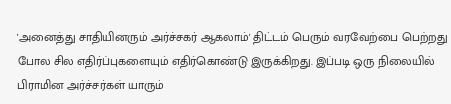'அனைத்து சாதியினரும் அர்ச்சகர் ஆகலாம்' திட்டம் பெரும் வரவேற்பை பெற்றது போல சில எதிர்ப்புகளையும் எதிர்கொண்டு இருக்கிறது. இப்படி ஒரு நிலையில் பிராமின அர்ச்சர்கள் யாரும்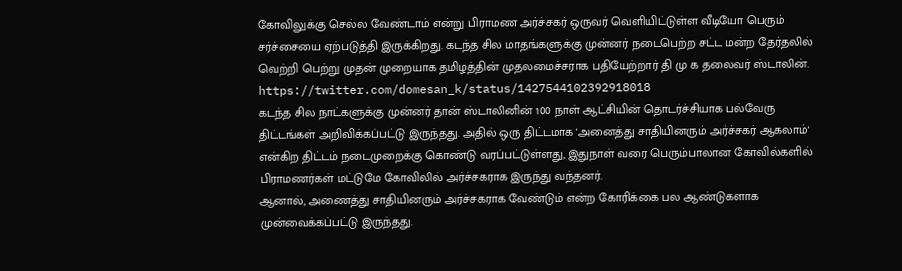கோவிலுக்கு செல்ல வேண்டாம் என்று பிராமண அர்ச்சகர் ஒருவர் வெளியிட்டுள்ள வீடியோ பெரும் சர்ச்சையை ஏற்படுத்தி இருக்கிறது. கடந்த சில மாதங்களுக்கு முன்னர் நடைபெற்ற சட்ட மன்ற தேர்தலில் வெற்றி பெற்று முதன் முறையாக தமிழத்தின் முதலமைச்சராக பதியேற்றார் தி மு க தலைவர் ஸ்டாலின்.
https://twitter.com/domesan_k/status/1427544102392918018
கடந்த சில நாட்களுக்கு முன்னர் தான் ஸ்டாலினின் 100 நாள் ஆட்சியின் தொடர்ச்சியாக பல்வேரு திட்டங்கள் அறிவிக்கப்பட்டு இருந்தது. அதில் ஒரு திட்டமாக 'அனைத்து சாதியினரும் அர்ச்சகர் ஆகலாம்' என்கிற திட்டம் நடைமுறைக்கு கொண்டு வரப்பட்டுள்ளது, இதுநாள் வரை பெரும்பாலான கோவில்களில் பிராமணர்கள் மட்டுமே கோவிலில் அர்ச்சகராக இருந்து வந்தனர்.
ஆனால், அணைத்து சாதியினரும் அர்ச்சகராக வேண்டும் என்ற கோரிக்கை பல ஆண்டுகளாக முன்வைக்கப்பட்டு இருந்தது.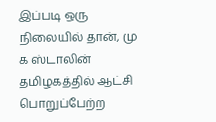இப்படி ஒரு நிலையில் தான், மு க ஸ்டாலின் தமிழகத்தில் ஆட்சி பொறுப்பேற்ற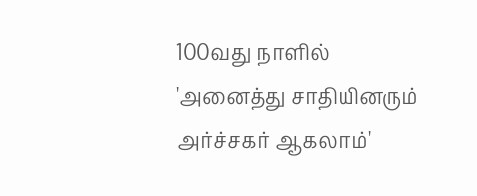100வது நாளில் 'அனைத்து சாதியினரும் அர்ச்சகர் ஆகலாம்'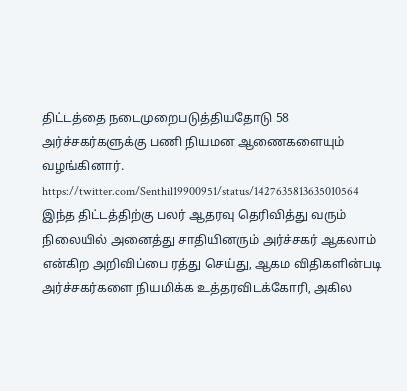திட்டத்தை நடைமுறைபடுத்தியதோடு 58 அர்ச்சகர்களுக்கு பணி நியமன ஆணைகளையும் வழங்கினார்.
https://twitter.com/Senthil19900951/status/1427635813635010564
இந்த திட்டத்திற்கு பலர் ஆதரவு தெரிவித்து வரும் நிலையில் அனைத்து சாதியினரும் அர்ச்சகர் ஆகலாம் என்கிற அறிவிப்பை ரத்து செய்து, ஆகம விதிகளின்படி அர்ச்சகர்களை நியமிக்க உத்தரவிடக்கோரி, அகில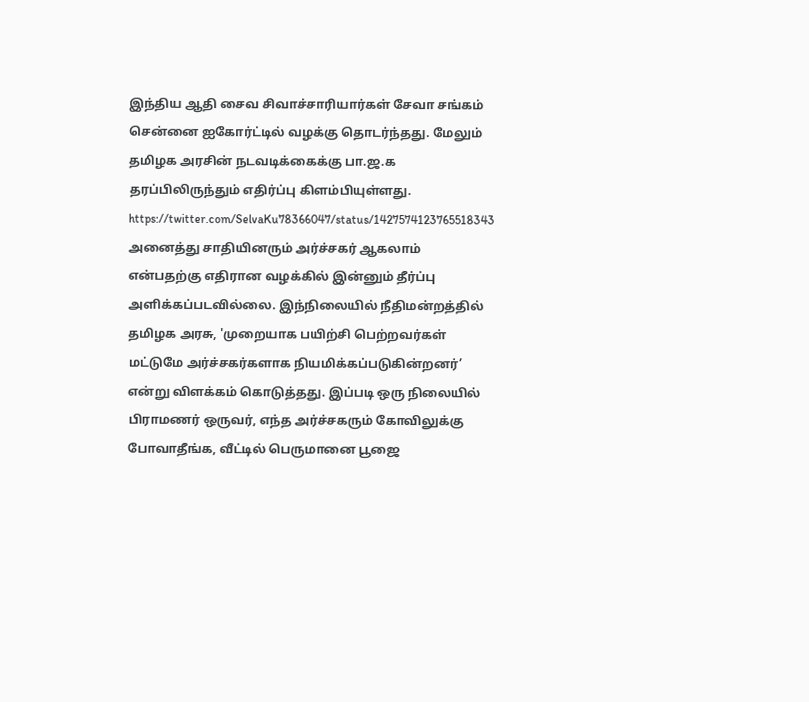இந்திய ஆதி சைவ சிவாச்சாரியார்கள் சேவா சங்கம் சென்னை ஐகோர்ட்டில் வழக்கு தொடர்ந்தது. மேலும் தமிழக அரசின் நடவடிக்கைக்கு பா.ஜ.க தரப்பிலிருந்தும் எதிர்ப்பு கிளம்பியுள்ளது.
https://twitter.com/SelvaKu78366047/status/1427574123765518343
அனைத்து சாதியினரும் அர்ச்சகர் ஆகலாம் என்பதற்கு எதிரான வழக்கில் இன்னும் தீர்ப்பு அளிக்கப்படவில்லை. இந்நிலையில் நீதிமன்றத்தில் தமிழக அரசு, 'முறையாக பயிற்சி பெற்றவர்கள் மட்டுமே அர்ச்சகர்களாக நியமிக்கப்படுகின்றனர்’ என்று விளக்கம் கொடுத்தது. இப்படி ஒரு நிலையில் பிராமணர் ஒருவர், எந்த அர்ச்சகரும் கோவிலுக்கு போவாதீங்க, வீட்டில் பெருமானை பூஜை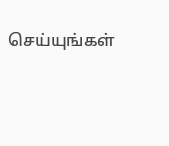செய்யுங்கள்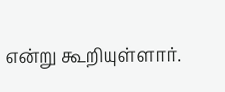என்று கூறியுள்ளார்.